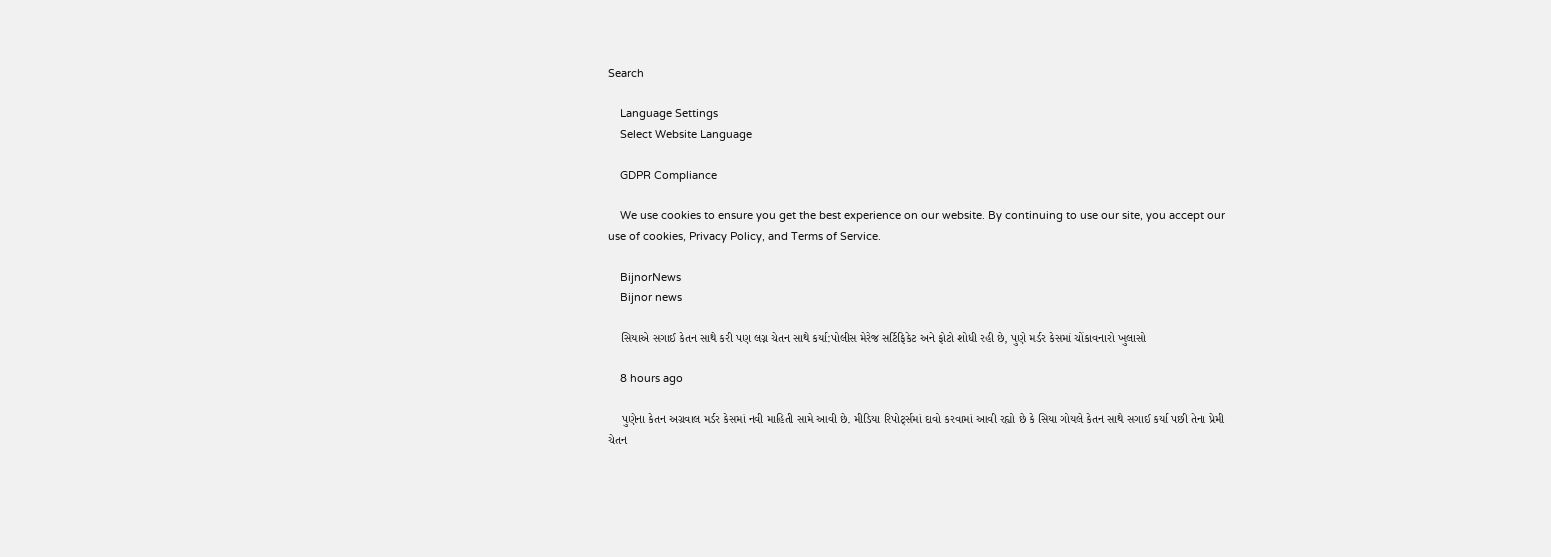Search

    Language Settings
    Select Website Language

    GDPR Compliance

    We use cookies to ensure you get the best experience on our website. By continuing to use our site, you accept our use of cookies, Privacy Policy, and Terms of Service.

    BijnorNews
    Bijnor news

    સિયાએ સગાઈ કેતન સાથે કરી પણ લગ્ન ચેતન સાથે કર્યા:પોલીસ મેરેજ સર્ટિફિકેટ અને ફોટો શોધી રહી છે, પુણે મર્ડર કેસમાં ચોંકાવનારો ખુલાસો

    8 hours ago

    પુણેના કેતન અગ્રવાલ મર્ડર કેસમાં નવી માહિતી સામે આવી છે. મીડિયા રિપોર્ટ્સમાં દાવો કરવામાં આવી રહ્યો છે કે સિયા ગોયલે કેતન સાથે સગાઈ કર્યા પછી તેના પ્રેમી ચેતન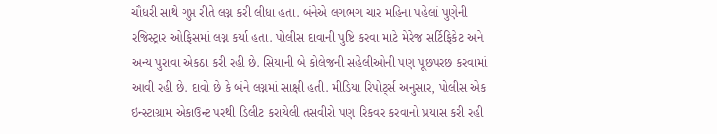ચૌધરી સાથે ગુપ્ત રીતે લગ્ન કરી લીધા હતા. બંનેએ લગભગ ચાર મહિના પહેલાં પુણેની રજિસ્ટ્રાર ઓફિસમાં લગ્ન કર્યા હતા. પોલીસ દાવાની પુષ્ટિ કરવા માટે મેરેજ સર્ટિફિકેટ અને અન્ય પુરાવા એકઠા કરી રહી છે. સિયાની બે કોલેજની સહેલીઓની પણ પૂછપરછ કરવામાં આવી રહી છે. દાવો છે કે બંને લગ્નમાં સાક્ષી હતી. મીડિયા રિપોર્ટ્સ અનુસાર, પોલીસ એક ઇન્સ્ટાગ્રામ એકાઉન્ટ પરથી ડિલીટ કરાયેલી તસવીરો પણ રિકવર કરવાનો પ્રયાસ કરી રહી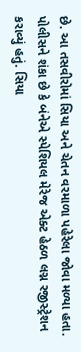છે. આ તસવીરોમાં સિયા અને ચેતન વરમાળા પહેરેલા જોવા મળ્યા હતા. પોલીસને શંકા છે કે બંનેએ સ્પેશિયલ મેરેજ એક્ટ હેઠળ લગ્ન રજીસ્ટ્રેશન કરાવ્યું હતું. સિયા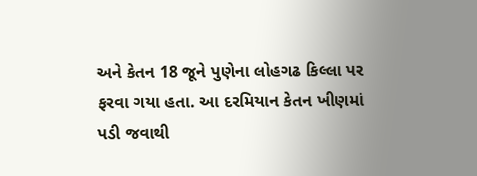અને કેતન 18 જૂને પુણેના લોહગઢ કિલ્લા પર ફરવા ગયા હતા. આ દરમિયાન કેતન ખીણમાં પડી જવાથી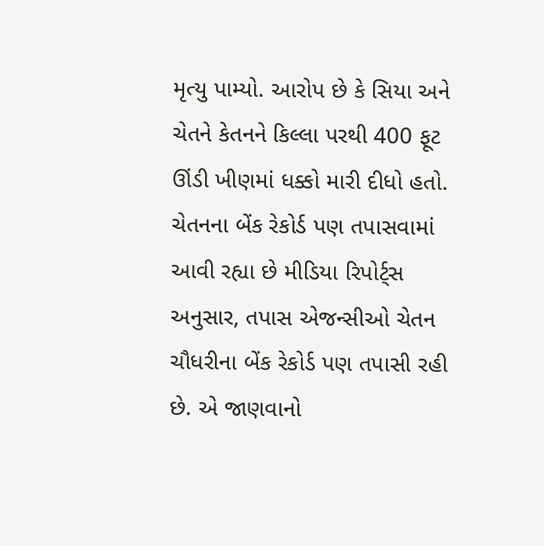મૃત્યુ પામ્યો. આરોપ છે કે સિયા અને ચેતને કેતનને કિલ્લા પરથી 400 ફૂટ ઊંડી ખીણમાં ધક્કો મારી દીધો હતો. ચેતનના બેંક રેકોર્ડ પણ તપાસવામાં આવી રહ્યા છે મીડિયા રિપોર્ટ્સ અનુસાર, તપાસ એજન્સીઓ ચેતન ચૌધરીના બેંક રેકોર્ડ પણ તપાસી રહી છે. એ જાણવાનો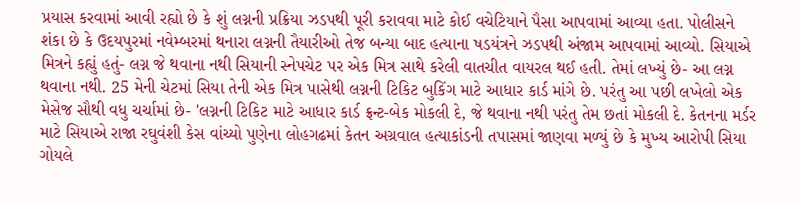પ્રયાસ કરવામાં આવી રહ્યો છે કે શું લગ્નની પ્રક્રિયા ઝડપથી પૂરી કરાવવા માટે કોઈ વચેટિયાને પૈસા આપવામાં આવ્યા હતા. પોલીસને શંકા છે કે ઉદયપુરમાં નવેમ્બરમાં થનારા લગ્નની તૈયારીઓ તેજ બન્યા બાદ હત્યાના ષડયંત્રને ઝડપથી અંજામ આપવામાં આવ્યો. સિયાએ મિત્રને કહ્યું હતું- લગ્ન જે થવાના નથી સિયાની સ્નેપચેટ પર એક મિત્ર સાથે કરેલી વાતચીત વાયરલ થઈ હતી. તેમાં લખ્યું છે- આ લગ્ન થવાના નથી. 25 મેની ચેટમાં સિયા તેની એક મિત્ર પાસેથી લગ્નની ટિકિટ બુકિંગ માટે આધાર કાર્ડ માંગે છે. પરંતુ આ પછી લખેલો એક મેસેજ સૌથી વધુ ચર્ચામાં છે- 'લગ્નની ટિકિટ માટે આધાર કાર્ડ ફ્રન્ટ-બેક મોકલી દે, જે થવાના નથી પરંતુ તેમ છતાં મોકલી દે. કેતનના મર્ડર માટે સિયાએ રાજા રઘુવંશી કેસ વાંચ્યો પુણેના લોહગઢમાં કેતન અગ્રવાલ હત્યાકાંડની તપાસમાં જાણવા મળ્યું છે કે મુખ્ય આરોપી સિયા ગોયલે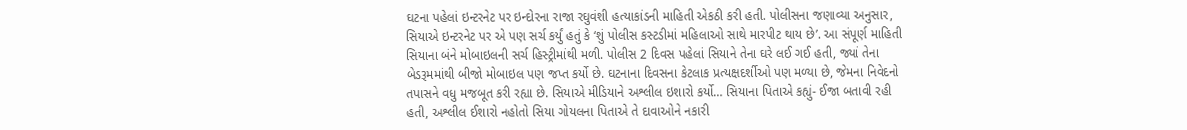ઘટના પહેલાં ઇન્ટરનેટ પર ઇન્દોરના રાજા રઘુવંશી હત્યાકાંડની માહિતી એકઠી કરી હતી. પોલીસના જણાવ્યા અનુસાર, સિયાએ ઇન્ટરનેટ પર એ પણ સર્ચ કર્યું હતું કે ‘શું પોલીસ કસ્ટડીમાં મહિલાઓ સાથે મારપીટ થાય છે’. આ સંપૂર્ણ માહિતી સિયાના બંને મોબાઇલની સર્ચ હિસ્ટ્રીમાંથી મળી. પોલીસ 2 દિવસ પહેલાં સિયાને તેના ઘરે લઈ ગઈ હતી, જ્યાં તેના બેડરૂમમાંથી બીજો મોબાઇલ પણ જપ્ત કર્યો છે. ઘટનાના દિવસના કેટલાક પ્રત્યક્ષદર્શીઓ પણ મળ્યા છે, જેમના નિવેદનો તપાસને વધુ મજબૂત કરી રહ્યા છે. સિયાએ મીડિયાને અશ્લીલ ઇશારો કર્યો… સિયાના પિતાએ કહ્યું- ઈજા બતાવી રહી હતી, અશ્લીલ ઈશારો નહોતો સિયા ગોયલના પિતાએ તે દાવાઓને નકારી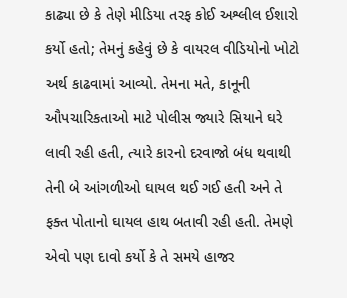કાઢ્યા છે કે તેણે મીડિયા તરફ કોઈ અશ્લીલ ઈશારો કર્યો હતો; તેમનું કહેવું છે કે વાયરલ વીડિયોનો ખોટો અર્થ કાઢવામાં આવ્યો. તેમના મતે, કાનૂની ઔપચારિકતાઓ માટે પોલીસ જ્યારે સિયાને ઘરે લાવી રહી હતી, ત્યારે કારનો દરવાજો બંધ થવાથી તેની બે આંગળીઓ ઘાયલ થઈ ગઈ હતી અને તે ફક્ત પોતાનો ઘાયલ હાથ બતાવી રહી હતી. તેમણે એવો પણ દાવો કર્યો કે તે સમયે હાજર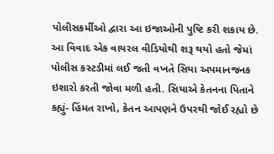પોલીસકર્મીઓ દ્વારા આ ઇજાઓની પુષ્ટિ કરી શકાય છે. આ વિવાદ એક વાયરલ વીડિયોથી શરૂ થયો હતો જેમાં પોલીસ કસ્ટડીમાં લઈ જતી વખતે સિયા અપમાનજનક ઇશારો કરતી જોવા મળી હતી. સિયાએ કેતનના પિતાને કહ્યું- હિંમત રાખો, કેતન આપણને ઉપરથી જોઈ રહ્યો છે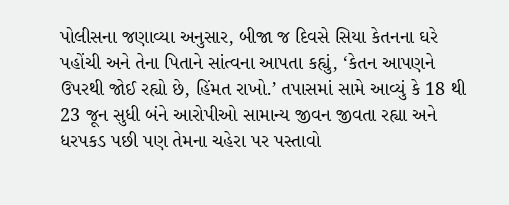પોલીસના જણાવ્યા અનુસાર, બીજા જ દિવસે સિયા કેતનના ઘરે પહોંચી અને તેના પિતાને સાંત્વના આપતા કહ્યું, ‘કેતન આપણને ઉપરથી જોઈ રહ્યો છે, હિંમત રાખો.’ તપાસમાં સામે આવ્યું કે 18 થી 23 જૂન સુધી બંને આરોપીઓ સામાન્ય જીવન જીવતા રહ્યા અને ધરપકડ પછી પણ તેમના ચહેરા પર પસ્તાવો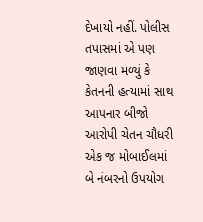દેખાયો નહીં. પોલીસ તપાસમાં એ પણ જાણવા મળ્યું કે કેતનની હત્યામાં સાથ આપનાર બીજો આરોપી ચેતન ચૌધરી એક જ મોબાઈલમાં બે નંબરનો ઉપયોગ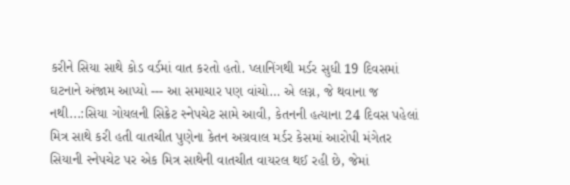કરીને સિયા સાથે કોડ વર્ડમાં વાત કરતો હતો. પ્લાનિંગથી મર્ડર સુધી 19 દિવસમાં ઘટનાને અંજામ આપ્યો --- આ સમાચાર પણ વાંચો… એ લગ્ન, જે થવાના જ નથી...:સિયા ગોયલની સિક્રેટ સ્નેપચેટ સામે આવી, કેતનની હત્યાના 24 દિવસ પહેલાં મિત્ર સાથે કરી હતી વાતચીત પુણેના કેતન અગ્રવાલ મર્ડર કેસમાં આરોપી મંગેતર સિયાની સ્નેપચેટ પર એક મિત્ર સાથેની વાતચીત વાયરલ થઈ રહી છે, જેમાં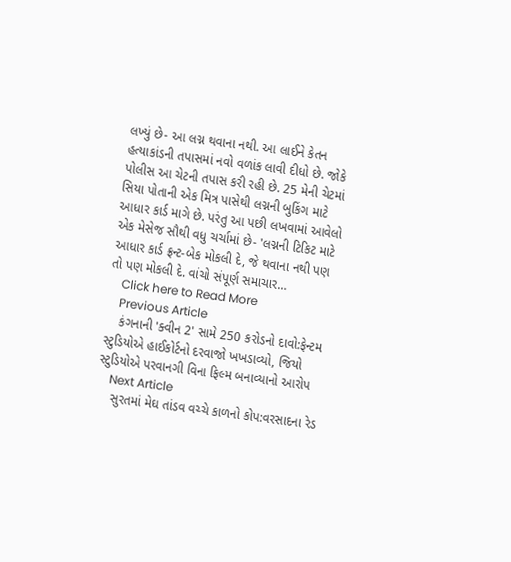લખ્યું છે- આ લગ્ન થવાના નથી. આ લાઈને કેતન હત્યાકાંડની તપાસમાં નવો વળાંક લાવી દીધો છે. જોકે પોલીસ આ ચેટની તપાસ કરી રહી છે. 25 મેની ચેટમાં સિયા પોતાની એક મિત્ર પાસેથી લગ્નની બુકિંગ માટે આધાર કાર્ડ માગે છે. પરંતુ આ પછી લખવામાં આવેલો એક મેસેજ સૌથી વધુ ચર્ચામાં છે- 'લગ્નની ટિકિટ માટે આધાર કાર્ડ ફ્રન્ટ-બેક મોકલી દે, જે થવાના નથી પણ તો પણ મોકલી દે. વાંચો સંપૂર્ણ સમાચાર…
    Click here to Read More
    Previous Article
    કંગનાની 'ક્વીન 2' સામે 250 કરોડનો દાવો:ફેન્ટમ સ્ટુડિયોએ હાઈકોર્ટનો દરવાજો ખખડાવ્યો, જિયો સ્ટુડિયોએ પરવાનગી વિના ફિલ્મ બનાવ્યાનો આરોપ
    Next Article
    સુરતમાં મેઘ તાંડવ વચ્ચે કાળનો કોપ:વરસાદના રેડ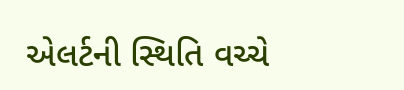એલર્ટની સ્થિતિ વચ્ચે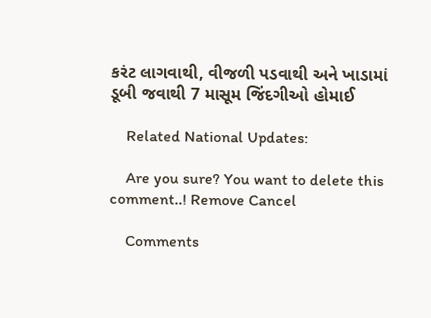કરંટ લાગવાથી, વીજળી પડવાથી અને ખાડામાં ડૂબી જવાથી 7 માસૂમ જિંદગીઓ હોમાઈ

    Related National Updates:

    Are you sure? You want to delete this comment..! Remove Cancel

    Comments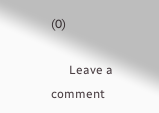(0)

      Leave a comment